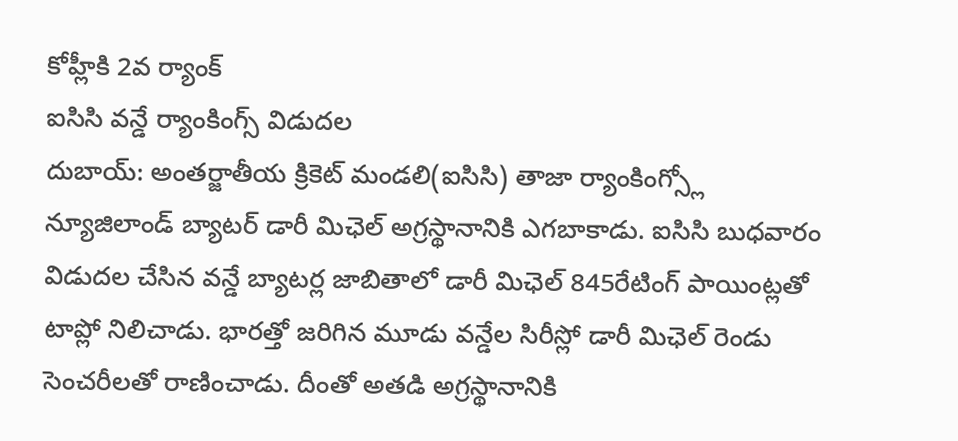కోహ్లీకి 2వ ర్యాంక్
ఐసిసి వన్డే ర్యాంకింగ్స్ విడుదల
దుబాయ్: అంతర్జాతీయ క్రికెట్ మండలి(ఐసిసి) తాజా ర్యాంకింగ్స్లో న్యూజిలాండ్ బ్యాటర్ డారీ మిఛెల్ అగ్రస్థానానికి ఎగబాకాడు. ఐసిసి బుధవారం విడుదల చేసిన వన్డే బ్యాటర్ల జాబితాలో డారీ మిఛెల్ 845రేటింగ్ పాయింట్లతో టాప్లో నిలిచాడు. భారత్తో జరిగిన మూడు వన్డేల సిరీస్లో డారీ మిఛెల్ రెండు సెంచరీలతో రాణించాడు. దీంతో అతడి అగ్రస్థానానికి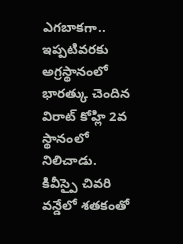ఎగబాకగా.. ఇప్పటివరకు అగ్రస్థానంలో భారత్కు చెందిన విరాట్ కోహ్లి 2వ స్థానంలో నిలిచాడు.
కివీస్పై చివరి వన్డేలో శతకంతో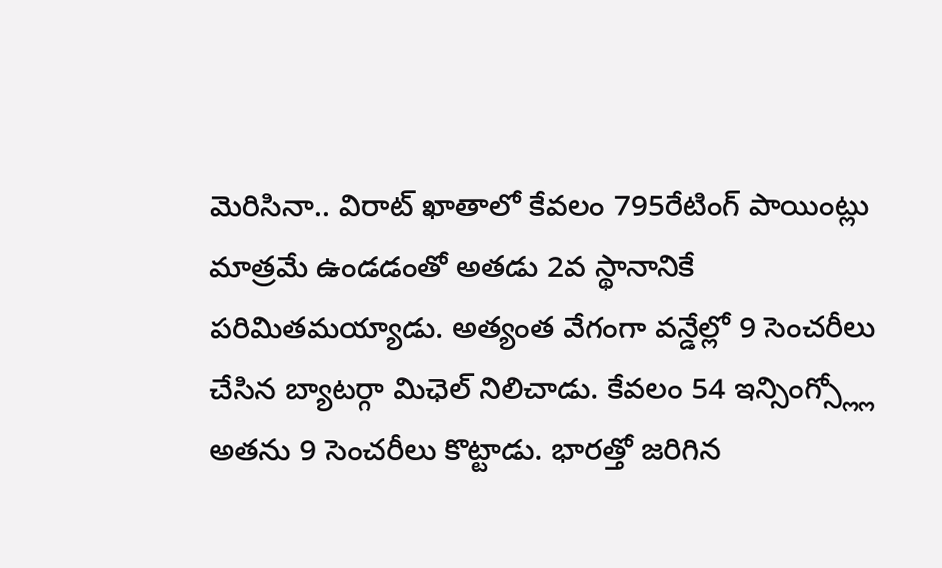మెరిసినా.. విరాట్ ఖాతాలో కేవలం 795రేటింగ్ పాయింట్లు మాత్రమే ఉండడంతో అతడు 2వ స్థానానికే పరిమితమయ్యాడు. అత్యంత వేగంగా వన్డేల్లో 9 సెంచరీలు చేసిన బ్యాటర్గా మిఛెల్ నిలిచాడు. కేవలం 54 ఇన్సింగ్స్ల్లో అతను 9 సెంచరీలు కొట్టాడు. భారత్తో జరిగిన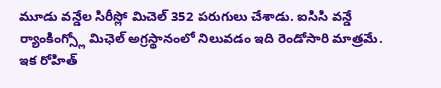మూడు వన్డేల సిరీస్లో మిచెల్ 352 పరుగులు చేశాడు. ఐసిసి వన్డే ర్యాంకింగ్స్లో మిఛెల్ అగ్రస్థానంలో నిలువడం ఇది రెండోసారి మాత్రమే. ఇక రోహిత్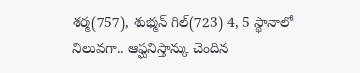శర్మ(757), శుభ్మన్ గిల్(723) 4, 5 స్థానాలో నిలువగా.. ఆఫ్ఘనిస్తాన్కు చెందిన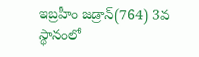ఇబ్రహీం జడ్రాన్(764) 3వ స్థానంలో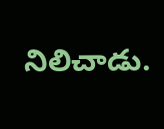నిలిచాడు.